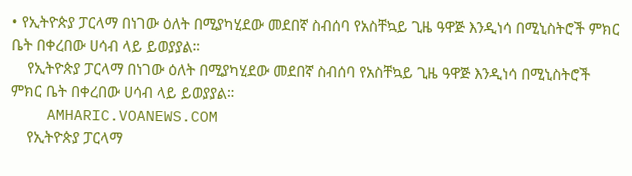• የኢትዮጵያ ፓርላማ በነገው ዕለት በሚያካሂደው መደበኛ ስብሰባ የአስቸኳይ ጊዜ ዓዋጅ እንዲነሳ በሚኒስትሮች ምክር ቤት በቀረበው ሀሳብ ላይ ይወያያል።
    የኢትዮጵያ ፓርላማ በነገው ዕለት በሚያካሂደው መደበኛ ስብሰባ የአስቸኳይ ጊዜ ዓዋጅ እንዲነሳ በሚኒስትሮች ምክር ቤት በቀረበው ሀሳብ ላይ ይወያያል።
    AMHARIC.VOANEWS.COM
    የኢትዮጵያ ፓርላማ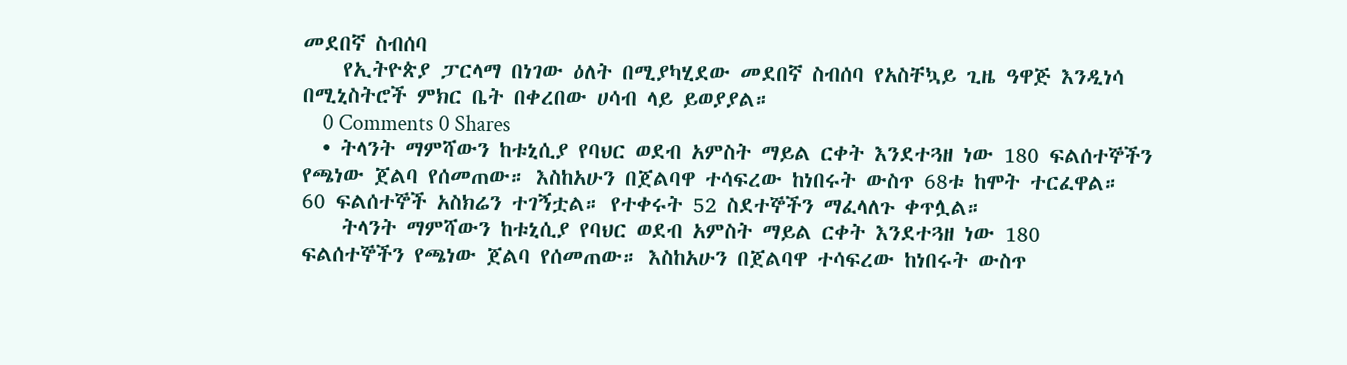መደበኛ ስብሰባ
    የኢትዮጵያ ፓርላማ በነገው ዕለት በሚያካሂደው መደበኛ ስብሰባ የአስቸኳይ ጊዜ ዓዋጅ እንዲነሳ በሚኒስትሮች ምክር ቤት በቀረበው ሀሳብ ላይ ይወያያል።
    0 Comments 0 Shares
  • ትላንት ማምሻውን ከቱኒሲያ የባህር ወደብ አምስት ማይል ርቀት እንደተጓዘ ነው 180 ፍልሰተኞችን የጫነው ጀልባ የሰመጠው። እስከአሁን በጀልባዋ ተሳፍረው ከነበሩት ውስጥ 68ቱ ከሞት ተርፈዋል። 60 ፍልሰተኞች አስክሬን ተገኝቷል። የተቀሩት 52 ስደተኞችን ማፈላለጉ ቀጥሏል።
    ትላንት ማምሻውን ከቱኒሲያ የባህር ወደብ አምስት ማይል ርቀት እንደተጓዘ ነው 180 ፍልሰተኞችን የጫነው ጀልባ የሰመጠው። እስከአሁን በጀልባዋ ተሳፍረው ከነበሩት ውስጥ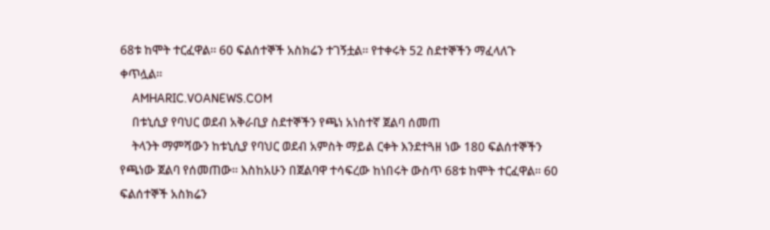68ቱ ከሞት ተርፈዋል። 60 ፍልሰተኞች አስክሬን ተገኝቷል። የተቀሩት 52 ስደተኞችን ማፈላለጉ ቀጥሏል።
    AMHARIC.VOANEWS.COM
    በቱኒሲያ የባህር ወደብ አቅራቢያ ስደተኞችን የጫነ አነስተኛ ጀልባ ሰመጠ
    ትላንት ማምሻውን ከቱኒሲያ የባህር ወደብ አምስት ማይል ርቀት እንደተጓዘ ነው 180 ፍልሰተኞችን የጫነው ጀልባ የሰመጠው። እስከአሁን በጀልባዋ ተሳፍረው ከነበሩት ውስጥ 68ቱ ከሞት ተርፈዋል። 60 ፍልሰተኞች አስክሬን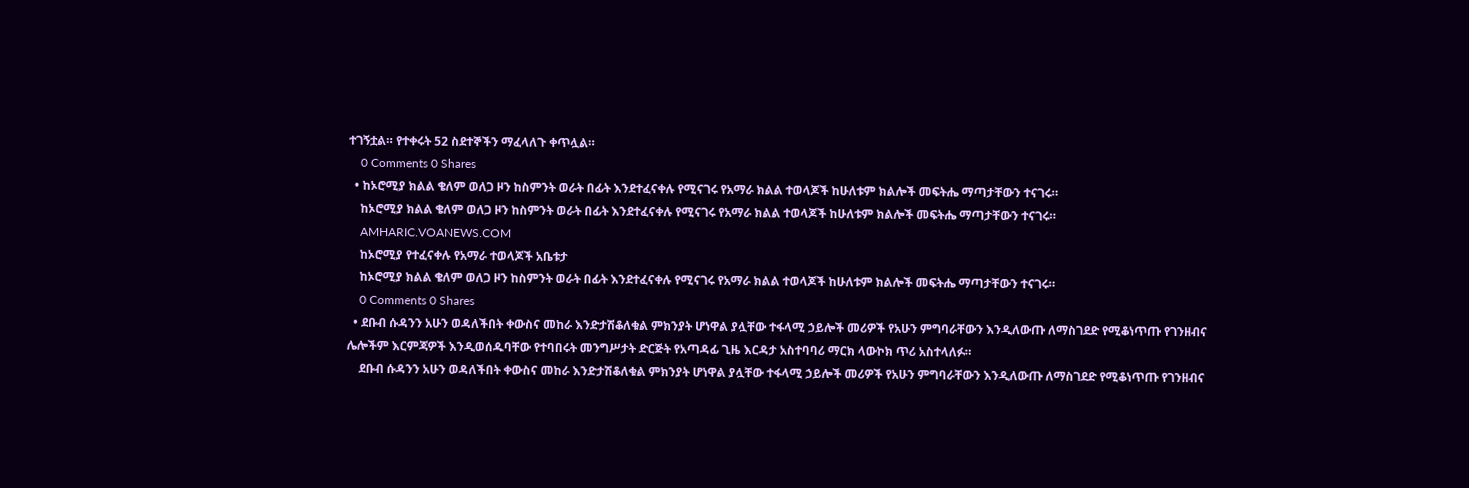ተገኝቷል። የተቀሩት 52 ስደተኞችን ማፈላለጉ ቀጥሏል።
    0 Comments 0 Shares
  • ከኦሮሚያ ክልል ቄለም ወለጋ ዞን ከስምንት ወራት በፊት እንደተፈናቀሉ የሚናገሩ የአማራ ክልል ተወላጆች ከሁለቱም ክልሎች መፍትሔ ማጣታቸውን ተናገሩ።
    ከኦሮሚያ ክልል ቄለም ወለጋ ዞን ከስምንት ወራት በፊት እንደተፈናቀሉ የሚናገሩ የአማራ ክልል ተወላጆች ከሁለቱም ክልሎች መፍትሔ ማጣታቸውን ተናገሩ።
    AMHARIC.VOANEWS.COM
    ከኦሮሚያ የተፈናቀሉ የአማራ ተወላጆች አቤቱታ
    ከኦሮሚያ ክልል ቄለም ወለጋ ዞን ከስምንት ወራት በፊት እንደተፈናቀሉ የሚናገሩ የአማራ ክልል ተወላጆች ከሁለቱም ክልሎች መፍትሔ ማጣታቸውን ተናገሩ።
    0 Comments 0 Shares
  • ደቡብ ሱዳንን አሁን ወዳለችበት ቀውስና መከራ እንድታሽቆለቁል ምክንያት ሆነዋል ያሏቸው ተፋላሚ ኃይሎች መሪዎች የአሁን ምግባራቸውን እንዲለውጡ ለማስገደድ የሚቆነጥጡ የገንዘብና ሌሎችም እርምጃዎች እንዲወሰዱባቸው የተባበሩት መንግሥታት ድርጅት የአጣዳፊ ጊዜ እርዳታ አስተባባሪ ማርክ ላውኮክ ጥሪ አስተላለፉ።
    ደቡብ ሱዳንን አሁን ወዳለችበት ቀውስና መከራ እንድታሽቆለቁል ምክንያት ሆነዋል ያሏቸው ተፋላሚ ኃይሎች መሪዎች የአሁን ምግባራቸውን እንዲለውጡ ለማስገደድ የሚቆነጥጡ የገንዘብና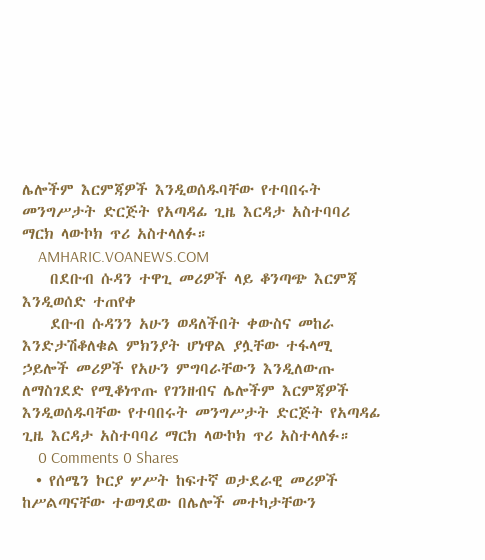ሌሎችም እርምጃዎች እንዲወሰዱባቸው የተባበሩት መንግሥታት ድርጅት የአጣዳፊ ጊዜ እርዳታ አስተባባሪ ማርክ ላውኮክ ጥሪ አስተላለፉ።
    AMHARIC.VOANEWS.COM
    በደቡብ ሱዳን ተዋጊ መሪዎች ላይ ቆንጣጭ እርምጃ እንዲወሰድ ተጠየቀ
    ደቡብ ሱዳንን አሁን ወዳለችበት ቀውስና መከራ እንድታሽቆለቁል ምክንያት ሆነዋል ያሏቸው ተፋላሚ ኃይሎች መሪዎች የአሁን ምግባራቸውን እንዲለውጡ ለማስገደድ የሚቆነጥጡ የገንዘብና ሌሎችም እርምጃዎች እንዲወሰዱባቸው የተባበሩት መንግሥታት ድርጅት የአጣዳፊ ጊዜ እርዳታ አስተባባሪ ማርክ ላውኮክ ጥሪ አስተላለፉ።
    0 Comments 0 Shares
  • የሰሜን ኮርያ ሦሥት ከፍተኛ ወታደራዊ መሪዎች ከሥልጣናቸው ተወግደው በሌሎች መተካታቸውን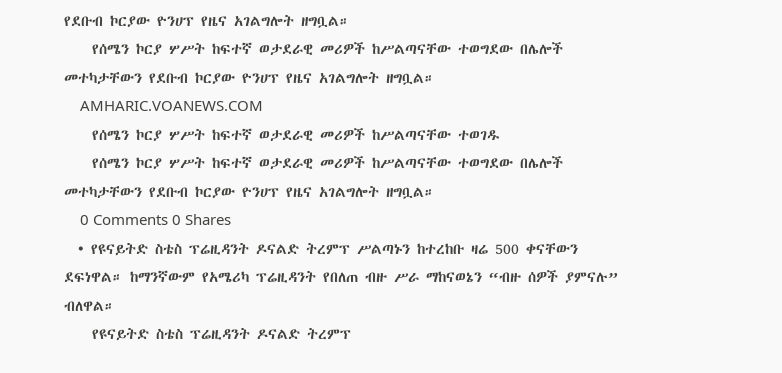የደቡብ ኮርያው ዮንሀፕ የዜና አገልግሎት ዘግቧል።
    የሰሜን ኮርያ ሦሥት ከፍተኛ ወታደራዊ መሪዎች ከሥልጣናቸው ተወግደው በሌሎች መተካታቸውን የደቡብ ኮርያው ዮንሀፕ የዜና አገልግሎት ዘግቧል።
    AMHARIC.VOANEWS.COM
    የሰሜን ኮርያ ሦሥት ከፍተኛ ወታደራዊ መሪዎች ከሥልጣናቸው ተወገዱ
    የሰሜን ኮርያ ሦሥት ከፍተኛ ወታደራዊ መሪዎች ከሥልጣናቸው ተወግደው በሌሎች መተካታቸውን የደቡብ ኮርያው ዮንሀፕ የዜና አገልግሎት ዘግቧል።
    0 Comments 0 Shares
  • የዩናይትድ ስቴስ ፕሬዚዳንት ዶናልድ ትረምፕ ሥልጣኑን ከተረከቡ ዛሬ 500 ቀናቸውን ደፍነዋል። ከማንኛውም የአሜሪካ ፕሬዚዳንት የበለጠ ብዙ ሥራ ማከናወኔን “ብዙ ሰዎች ያምናሉ” ብለዋል።
    የዩናይትድ ስቴስ ፕሬዚዳንት ዶናልድ ትረምፕ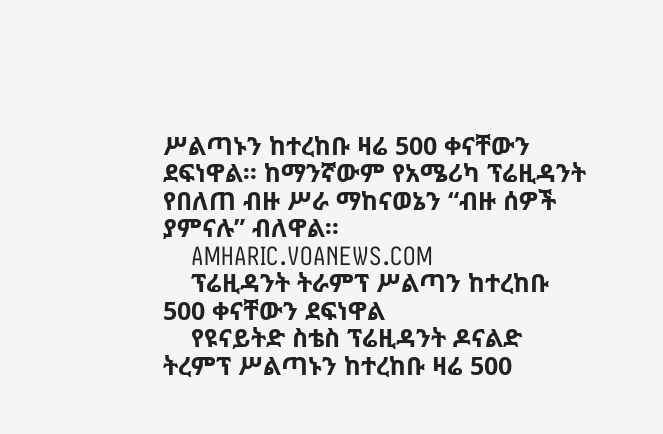ሥልጣኑን ከተረከቡ ዛሬ 500 ቀናቸውን ደፍነዋል። ከማንኛውም የአሜሪካ ፕሬዚዳንት የበለጠ ብዙ ሥራ ማከናወኔን “ብዙ ሰዎች ያምናሉ” ብለዋል።
    AMHARIC.VOANEWS.COM
    ፕሬዚዳንት ትራምፕ ሥልጣን ከተረከቡ 500 ቀናቸውን ደፍነዋል
    የዩናይትድ ስቴስ ፕሬዚዳንት ዶናልድ ትረምፕ ሥልጣኑን ከተረከቡ ዛሬ 500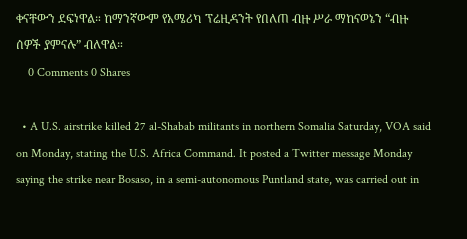ቀናቸውን ደፍነዋል። ከማንኛውም የአሜሪካ ፕሬዚዳንት የበለጠ ብዙ ሥራ ማከናወኔን “ብዙ ሰዎች ያምናሉ” ብለዋል።
    0 Comments 0 Shares

  • A U.S. airstrike killed 27 al-Shabab militants in northern Somalia Saturday, VOA said on Monday, stating the U.S. Africa Command. It posted a Twitter message Monday saying the strike near Bosaso, in a semi-autonomous Puntland state, was carried out in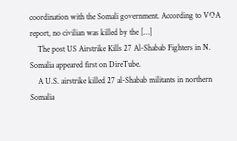coordination with the Somali government. According to VOA report, no civilian was killed by the […]
    The post US Airstrike Kills 27 Al-Shabab Fighters in N. Somalia appeared first on DireTube.
    A U.S. airstrike killed 27 al-Shabab militants in northern Somalia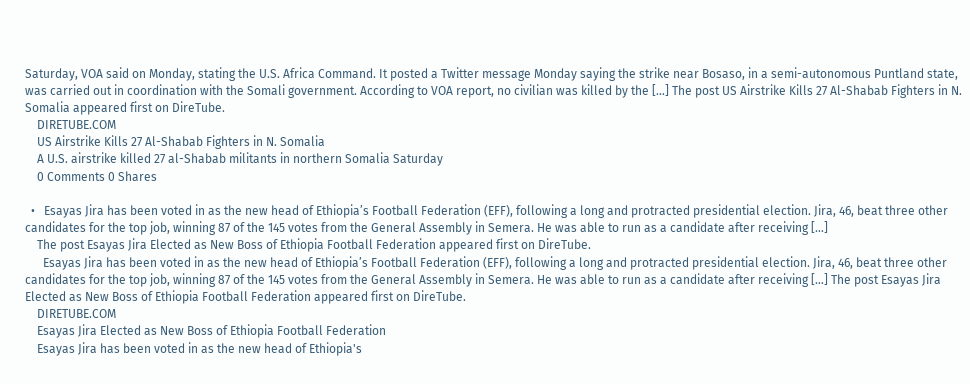Saturday, VOA said on Monday, stating the U.S. Africa Command. It posted a Twitter message Monday saying the strike near Bosaso, in a semi-autonomous Puntland state, was carried out in coordination with the Somali government. According to VOA report, no civilian was killed by the […] The post US Airstrike Kills 27 Al-Shabab Fighters in N. Somalia appeared first on DireTube.
    DIRETUBE.COM
    US Airstrike Kills 27 Al-Shabab Fighters in N. Somalia
    A U.S. airstrike killed 27 al-Shabab militants in northern Somalia Saturday
    0 Comments 0 Shares

  •   Esayas Jira has been voted in as the new head of Ethiopia’s Football Federation (EFF), following a long and protracted presidential election. Jira, 46, beat three other candidates for the top job, winning 87 of the 145 votes from the General Assembly in Semera. He was able to run as a candidate after receiving […]
    The post Esayas Jira Elected as New Boss of Ethiopia Football Federation appeared first on DireTube.
      Esayas Jira has been voted in as the new head of Ethiopia’s Football Federation (EFF), following a long and protracted presidential election. Jira, 46, beat three other candidates for the top job, winning 87 of the 145 votes from the General Assembly in Semera. He was able to run as a candidate after receiving […] The post Esayas Jira Elected as New Boss of Ethiopia Football Federation appeared first on DireTube.
    DIRETUBE.COM
    Esayas Jira Elected as New Boss of Ethiopia Football Federation
    Esayas Jira has been voted in as the new head of Ethiopia's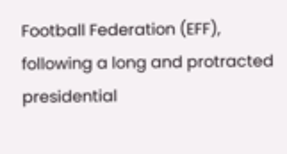Football Federation (EFF), following a long and protracted presidential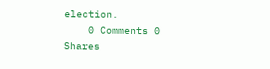election.
    0 Comments 0 Shares